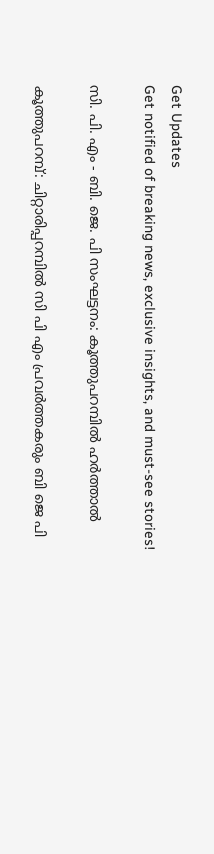Get Updates
Get notified of breaking news, exclusive insights, and must-see stories!

സി. പി. എം - ബി. ജെ. പി സംഘട്ടനം: കൂത്തുപറമ്പില്‍ ഹര്‍ത്താല്‍

കൂത്തുപറമ്പ്: ചിറ്റാരിപ്പറമ്പില്‍ സി പി എം പ്രവര്‍ത്തകരും ബി ജെ പി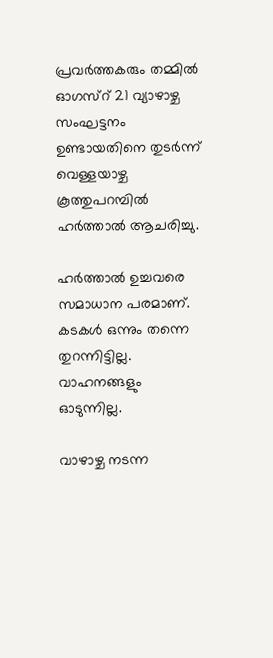പ്രവര്‍ത്തകരും തമ്മില്‍ ഓഗസ്റ് 21 വ്യാഴാഴ്ച സംഘട്ടനം ഉണ്ടായതിനെ തുടര്‍ന്ന് വെള്ളയാഴ്ച കൂത്തുപറമ്പില്‍ ഹര്‍ത്താല്‍ ആചരിച്ചു.

ഹര്‍ത്താല്‍ ഉച്ചവരെ സമാധാന പരമാണ്. കടകള്‍ ഒന്നും തന്നെ തുറന്നിട്ടില്ല. വാഹനങ്ങളും ഓടുന്നില്ല.

വാഴാഴ്ച നടന്ന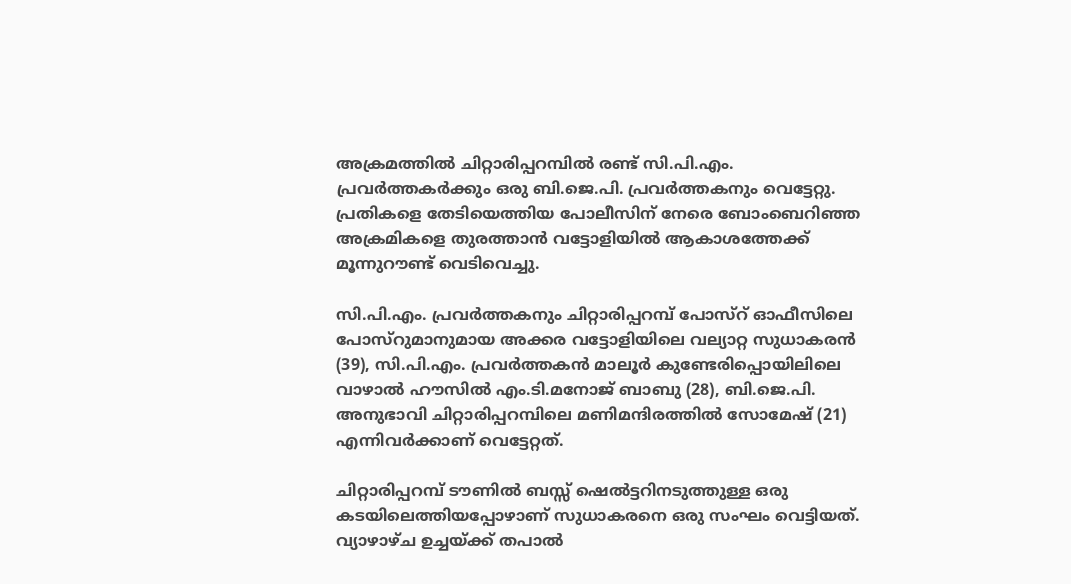അക്രമത്തില്‍ ചിറ്റാരിപ്പറമ്പില്‍ രണ്ട് സി.പി.എം. പ്രവര്‍ത്തകര്‍ക്കും ഒരു ബി.ജെ.പി. പ്രവര്‍ത്തകനും വെട്ടേറ്റു. പ്രതികളെ തേടിയെത്തിയ പോലീസിന് നേരെ ബോംബെറിഞ്ഞ അക്രമികളെ തുരത്താന്‍ വട്ടോളിയില്‍ ആകാശത്തേക്ക് മൂന്നുറൗണ്ട് വെടിവെച്ചു.

സി.പി.എം. പ്രവര്‍ത്തകനും ചിറ്റാരിപ്പറമ്പ് പോസ്റ് ഓഫീസിലെ പോസ്റുമാനുമായ അക്കര വട്ടോളിയിലെ വല്യാറ്റ സുധാകരന്‍ (39), സി.പി.എം. പ്രവര്‍ത്തകന്‍ മാലൂര്‍ കുണ്ടേരിപ്പൊയിലിലെ വാഴാല്‍ ഹൗസില്‍ എം.ടി.മനോജ് ബാബു (28), ബി.ജെ.പി. അനുഭാവി ചിറ്റാരിപ്പറമ്പിലെ മണിമന്ദിരത്തില്‍ സോമേഷ് (21) എന്നിവര്‍ക്കാണ് വെട്ടേറ്റത്.

ചിറ്റാരിപ്പറമ്പ് ടൗണില്‍ ബസ്സ് ഷെല്‍ട്ടറിനടുത്തുള്ള ഒരു കടയിലെത്തിയപ്പോഴാണ് സുധാകരനെ ഒരു സംഘം വെട്ടിയത്. വ്യാഴാഴ്ച ഉച്ചയ്ക്ക് തപാല്‍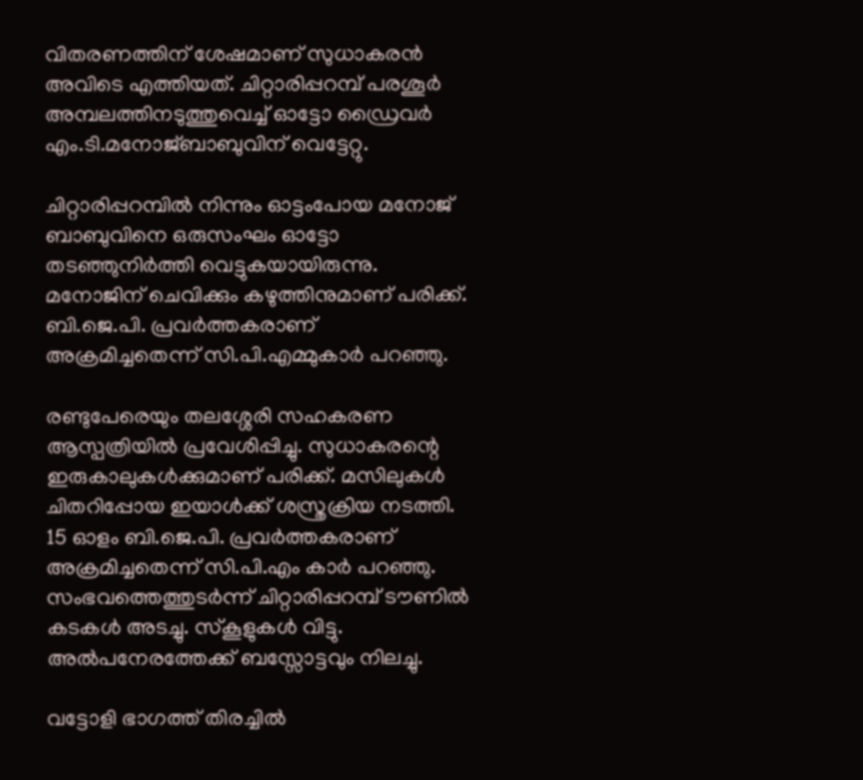വിതരണത്തിന് ശേഷമാണ് സുധാകരന്‍ അവിടെ എത്തിയത്. ചിറ്റാരിപ്പറമ്പ് പരശൂര്‍ അമ്പലത്തിനടുത്തുവെച്ച് ഓട്ടോ ഡ്രൈവര്‍ എം.ടി.മനോജ്ബാബുവിന് വെട്ടേറ്റു.

ചിറ്റാരിപ്പറമ്പില്‍ നിന്നും ഓട്ടംപോയ മനോജ് ബാബുവിനെ ഒരുസംഘം ഓട്ടോ തടഞ്ഞുനിര്‍ത്തി വെട്ടുകയായിരുന്നു. മനോജിന് ചെവിക്കും കഴുത്തിനുമാണ് പരിക്ക്. ബി.ജെ.പി. പ്രവര്‍ത്തകരാണ് അക്രമിച്ചതെന്ന് സി.പി.എമ്മുകാര്‍ പറഞ്ഞു.

രണ്ടുപേരെയും തലശ്ശേരി സഹകരണ ആസ്പത്രിയില്‍ പ്രവേശിപ്പിച്ചു. സുധാകരന്റെ ഇരുകാലുകള്‍ക്കുമാണ് പരിക്ക്. മസിലുകള്‍ ചിതറിപ്പോയ ഇയാള്‍ക്ക് ശസ്ത്രക്രിയ നടത്തി. 15 ഓളം ബി.ജെ.പി. പ്രവര്‍ത്തകരാണ് അക്രമിച്ചതെന്ന് സി.പി.എം കാര്‍ പറഞ്ഞു. സംഭവത്തെത്തുടര്‍ന്ന് ചിറ്റാരിപ്പറമ്പ് ടൗണില്‍ കടകള്‍ അടച്ചു. സ്കൂളുകള്‍ വിട്ടു. അല്‍പനേരത്തേക്ക് ബസ്സോട്ടവും നിലച്ചു.

വട്ടോളി ഭാഗത്ത് തിരച്ചില്‍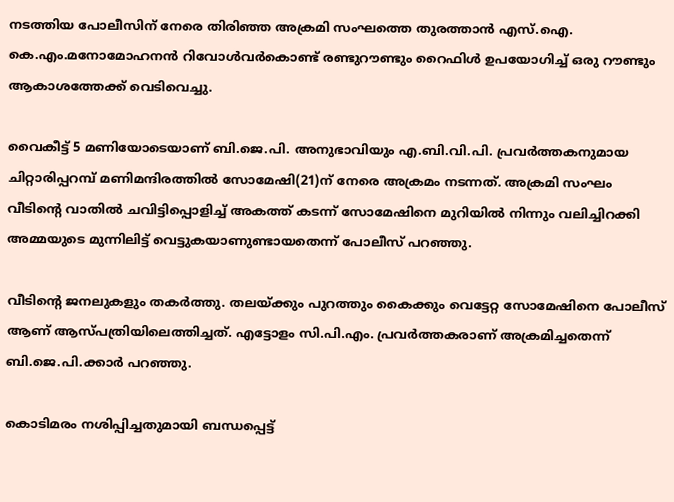നടത്തിയ പോലീസിന് നേരെ തിരിഞ്ഞ അക്രമി സംഘത്തെ തുരത്താന്‍ എസ്.ഐ. കെ.എം.മനോമോഹനന്‍ റിവോള്‍വര്‍കൊണ്ട് രണ്ടുറൗണ്ടും റൈഫിള്‍ ഉപയോഗിച്ച് ഒരു റൗണ്ടും ആകാശത്തേക്ക് വെടിവെച്ചു.

വൈകീട്ട് 5 മണിയോടെയാണ് ബി.ജെ.പി. അനുഭാവിയും എ.ബി.വി.പി. പ്രവര്‍ത്തകനുമായ ചിറ്റാരിപ്പറമ്പ് മണിമന്ദിരത്തില്‍ സോമേഷി(21)ന് നേരെ അക്രമം നടന്നത്. അക്രമി സംഘം വീടിന്റെ വാതില്‍ ചവിട്ടിപ്പൊളിച്ച് അകത്ത് കടന്ന് സോമേഷിനെ മുറിയില്‍ നിന്നും വലിച്ചിറക്കി അമ്മയുടെ മുന്നിലിട്ട് വെട്ടുകയാണുണ്ടായതെന്ന് പോലീസ് പറഞ്ഞു.

വീടിന്റെ ജനലുകളും തകര്‍ത്തു. തലയ്ക്കും പുറത്തും കൈക്കും വെട്ടേറ്റ സോമേഷിനെ പോലീസ് ആണ് ആസ്പത്രിയിലെത്തിച്ചത്. എട്ടോളം സി.പി.എം. പ്രവര്‍ത്തകരാണ് അക്രമിച്ചതെന്ന് ബി.ജെ.പി.ക്കാര്‍ പറഞ്ഞു.

കൊടിമരം നശിപ്പിച്ചതുമായി ബന്ധപ്പെട്ട്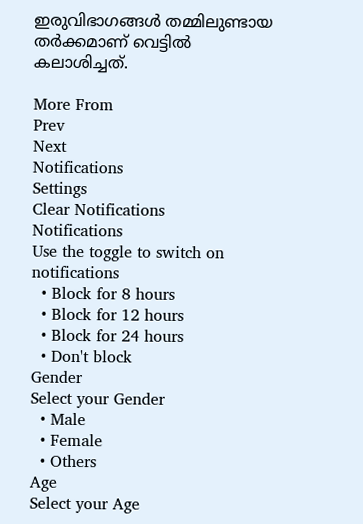ഇരുവിഭാഗങ്ങള്‍ തമ്മിലുണ്ടായ തര്‍ക്കമാണ് വെട്ടില്‍ കലാശിച്ചത്.

More From
Prev
Next
Notifications
Settings
Clear Notifications
Notifications
Use the toggle to switch on notifications
  • Block for 8 hours
  • Block for 12 hours
  • Block for 24 hours
  • Don't block
Gender
Select your Gender
  • Male
  • Female
  • Others
Age
Select your Age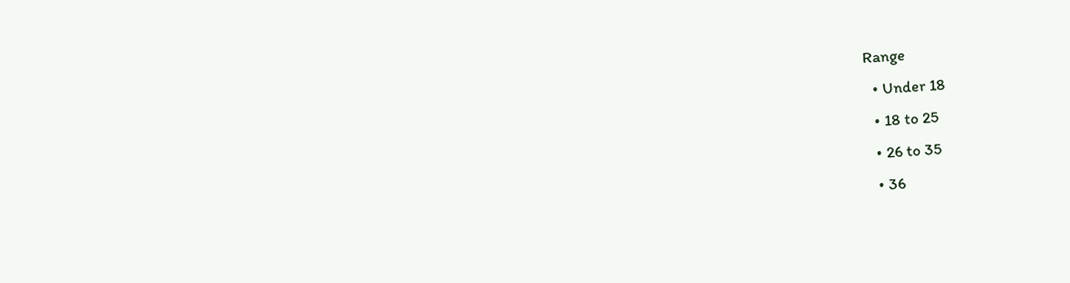Range
  • Under 18
  • 18 to 25
  • 26 to 35
  • 36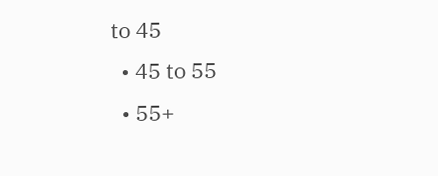to 45
  • 45 to 55
  • 55+